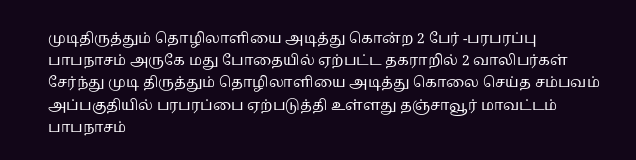முடிதிருத்தும் தொழிலாளியை அடித்து கொன்ற 2 பேர் -பரபரப்பு
பாபநாசம் அருகே மது போதையில் ஏற்பட்ட தகராறில் 2 வாலிபர்கள் சேர்ந்து முடி திருத்தும் தொழிலாளியை அடித்து கொலை செய்த சம்பவம் அப்பகுதியில் பரபரப்பை ஏற்படுத்தி உள்ளது தஞ்சாவூர் மாவட்டம் பாபநாசம்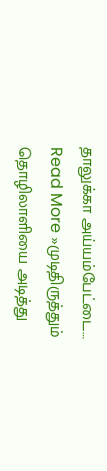தாலுக்கா அய்யம்பேட்டை… Read More »முடிதிருத்தும் தொழிலாளியை அடித்து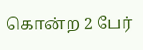கொன்ற 2 பேர்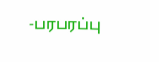-பரபரப்பு